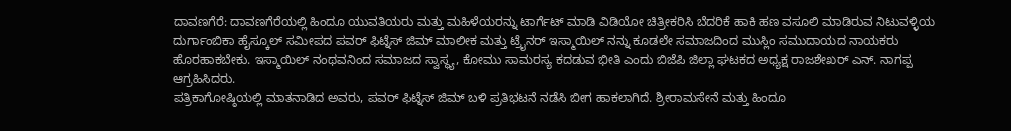ದಾವಣಗೆರೆ: ದಾವಣಗೆರೆಯಲ್ಲಿ ಹಿಂದೂ ಯುವತಿಯರು ಮತ್ತು ಮಹಿಳೆಯರನ್ನು ಟಾರ್ಗೆಟ್ ಮಾಡಿ ವಿಡಿಯೋ ಚಿತ್ರೀಕರಿಸಿ ಬೆದರಿಕೆ ಹಾಕಿ ಹಣ ವಸೂಲಿ ಮಾಡಿರುವ ನಿಟುವಳ್ಳಿಯ ದುರ್ಗಾಂಬಿಕಾ ಹೈಸ್ಕೂಲ್ ಸಮೀಪದ ಪವರ್ ಫಿಟ್ನೆಸ್ ಜಿಮ್ ಮಾಲೀಕ ಮತ್ತು ಟ್ರೈನರ್ ಇಸ್ಮಾಯಿಲ್ ನನ್ನು ಕೂಡಲೇ ಸಮಾಜದಿಂದ ಮುಸ್ಲಿಂ ಸಮುದಾಯದ ನಾಯಕರು ಹೊರಹಾಕಬೇಕು. ಇಸ್ಮಾಯಿಲ್ ನಂಥವನಿಂದ ಸಮಾಜದ ಸ್ವಾಸ್ಥ್ಯ, ಕೋಮು ಸಾಮರಸ್ಯ ಕದಡುವ ಭೀತಿ ಎಂದು ಬಿಜೆಪಿ ಜಿಲ್ಲಾ ಘಟಕದ ಅಧ್ಯಕ್ಷ ರಾಜಶೇಖರ್ ಎನ್. ನಾಗಪ್ಪ ಆಗ್ರಹಿಸಿದರು.
ಪತ್ರಿಕಾಗೋಷ್ಠಿಯಲ್ಲಿ ಮಾತನಾಡಿದ ಅವರು, ಪವರ್ ಫಿಟ್ನೆಸ್ ಜಿಮ್ ಬಳಿ ಪ್ರತಿಭಟನೆ ನಡೆಸಿ ಬೀಗ ಹಾಕಲಾಗಿದೆ. ಶ್ರೀರಾಮಸೇನೆ ಮತ್ತು ಹಿಂದೂ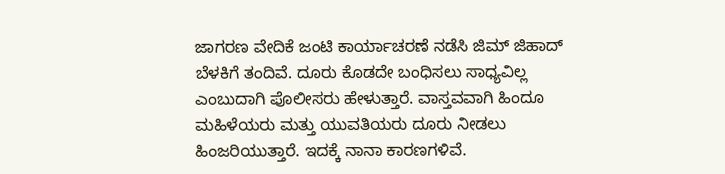ಜಾಗರಣ ವೇದಿಕೆ ಜಂಟಿ ಕಾರ್ಯಾಚರಣೆ ನಡೆಸಿ ಜಿಮ್ ಜಿಹಾದ್ ಬೆಳಕಿಗೆ ತಂದಿವೆ. ದೂರು ಕೊಡದೇ ಬಂಧಿಸಲು ಸಾಧ್ಯವಿಲ್ಲ ಎಂಬುದಾಗಿ ಪೊಲೀಸರು ಹೇಳುತ್ತಾರೆ. ವಾಸ್ತವವಾಗಿ ಹಿಂದೂ ಮಹಿಳೆಯರು ಮತ್ತು ಯುವತಿಯರು ದೂರು ನೀಡಲು ಹಿಂಜರಿಯುತ್ತಾರೆ. ಇದಕ್ಕೆ ನಾನಾ ಕಾರಣಗಳಿವೆ.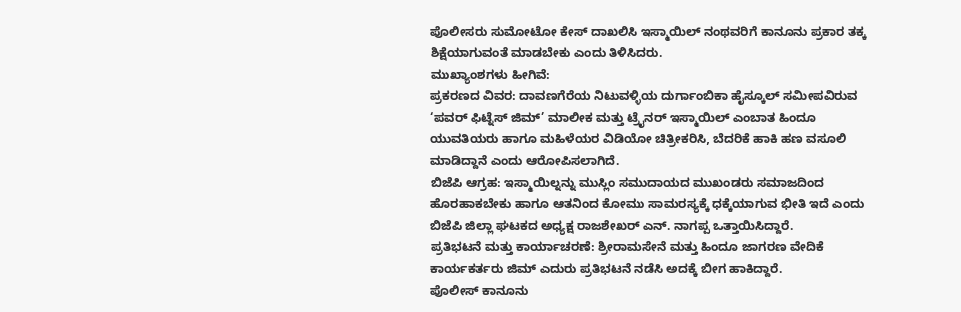ಪೊಲೀಸರು ಸುಮೋಟೋ ಕೇಸ್ ದಾಖಲಿಸಿ ಇಸ್ಮಾಯಿಲ್ ನಂಥವರಿಗೆ ಕಾನೂನು ಪ್ರಕಾರ ತಕ್ಕ ಶಿಕ್ಷೆಯಾಗುವಂತೆ ಮಾಡಬೇಕು ಎಂದು ತಿಳಿಸಿದರು.
ಮುಖ್ಯಾಂಶಗಳು ಹೀಗಿವೆ:
ಪ್ರಕರಣದ ವಿವರ: ದಾವಣಗೆರೆಯ ನಿಟುವಳ್ಳಿಯ ದುರ್ಗಾಂಬಿಕಾ ಹೈಸ್ಕೂಲ್ ಸಮೀಪವಿರುವ ‘ಪವರ್ ಫಿಟ್ನೆಸ್ ಜಿಮ್’ ಮಾಲೀಕ ಮತ್ತು ಟ್ರೈನರ್ ಇಸ್ಮಾಯಿಲ್ ಎಂಬಾತ ಹಿಂದೂ ಯುವತಿಯರು ಹಾಗೂ ಮಹಿಳೆಯರ ವಿಡಿಯೋ ಚಿತ್ರೀಕರಿಸಿ, ಬೆದರಿಕೆ ಹಾಕಿ ಹಣ ವಸೂಲಿ ಮಾಡಿದ್ದಾನೆ ಎಂದು ಆರೋಪಿಸಲಾಗಿದೆ.
ಬಿಜೆಪಿ ಆಗ್ರಹ: ಇಸ್ಮಾಯಿಲ್ನನ್ನು ಮುಸ್ಲಿಂ ಸಮುದಾಯದ ಮುಖಂಡರು ಸಮಾಜದಿಂದ ಹೊರಹಾಕಬೇಕು ಹಾಗೂ ಆತನಿಂದ ಕೋಮು ಸಾಮರಸ್ಯಕ್ಕೆ ಧಕ್ಕೆಯಾಗುವ ಭೀತಿ ಇದೆ ಎಂದು ಬಿಜೆಪಿ ಜಿಲ್ಲಾ ಘಟಕದ ಅಧ್ಯಕ್ಷ ರಾಜಶೇಖರ್ ಎನ್. ನಾಗಪ್ಪ ಒತ್ತಾಯಿಸಿದ್ದಾರೆ.
ಪ್ರತಿಭಟನೆ ಮತ್ತು ಕಾರ್ಯಾಚರಣೆ: ಶ್ರೀರಾಮಸೇನೆ ಮತ್ತು ಹಿಂದೂ ಜಾಗರಣ ವೇದಿಕೆ ಕಾರ್ಯಕರ್ತರು ಜಿಮ್ ಎದುರು ಪ್ರತಿಭಟನೆ ನಡೆಸಿ ಅದಕ್ಕೆ ಬೀಗ ಹಾಕಿದ್ದಾರೆ.
ಪೊಲೀಸ್ ಕಾನೂನು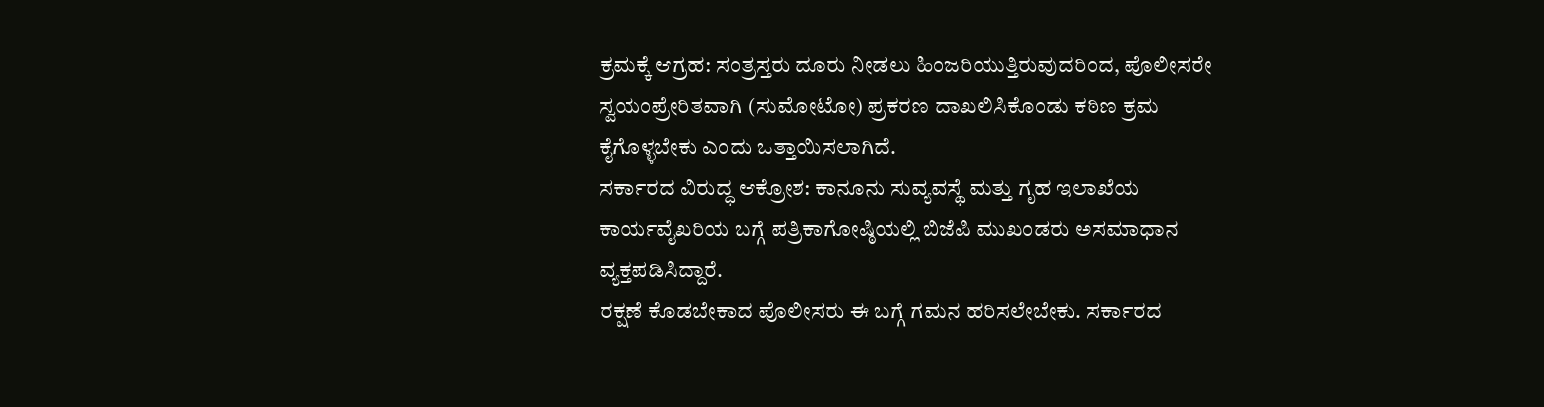ಕ್ರಮಕ್ಕೆ ಆಗ್ರಹ: ಸಂತ್ರಸ್ತರು ದೂರು ನೀಡಲು ಹಿಂಜರಿಯುತ್ತಿರುವುದರಿಂದ, ಪೊಲೀಸರೇ ಸ್ವಯಂಪ್ರೇರಿತವಾಗಿ (ಸುಮೋಟೋ) ಪ್ರಕರಣ ದಾಖಲಿಸಿಕೊಂಡು ಕಠಿಣ ಕ್ರಮ ಕೈಗೊಳ್ಳಬೇಕು ಎಂದು ಒತ್ತಾಯಿಸಲಾಗಿದೆ.
ಸರ್ಕಾರದ ವಿರುದ್ಧ ಆಕ್ರೋಶ: ಕಾನೂನು ಸುವ್ಯವಸ್ಥೆ ಮತ್ತು ಗೃಹ ಇಲಾಖೆಯ ಕಾರ್ಯವೈಖರಿಯ ಬಗ್ಗೆ ಪತ್ರಿಕಾಗೋಷ್ಠಿಯಲ್ಲಿ ಬಿಜೆಪಿ ಮುಖಂಡರು ಅಸಮಾಧಾನ ವ್ಯಕ್ತಪಡಿಸಿದ್ದಾರೆ.
ರಕ್ಷಣೆ ಕೊಡಬೇಕಾದ ಪೊಲೀಸರು ಈ ಬಗ್ಗೆ ಗಮನ ಹರಿಸಲೇಬೇಕು. ಸರ್ಕಾರದ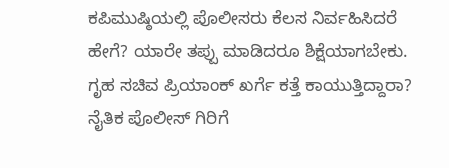ಕಪಿಮುಷ್ಠಿಯಲ್ಲಿ ಪೊಲೀಸರು ಕೆಲಸ ನಿರ್ವಹಿಸಿದರೆ ಹೇಗೆ? ಯಾರೇ ತಪ್ಪು ಮಾಡಿದರೂ ಶಿಕ್ಷೆಯಾಗಬೇಕು. ಗೃಹ ಸಚಿವ ಪ್ರಿಯಾಂಕ್ ಖರ್ಗೆ ಕತ್ತೆ ಕಾಯುತ್ತಿದ್ದಾರಾ? ನೈತಿಕ ಪೊಲೀಸ್ ಗಿರಿಗೆ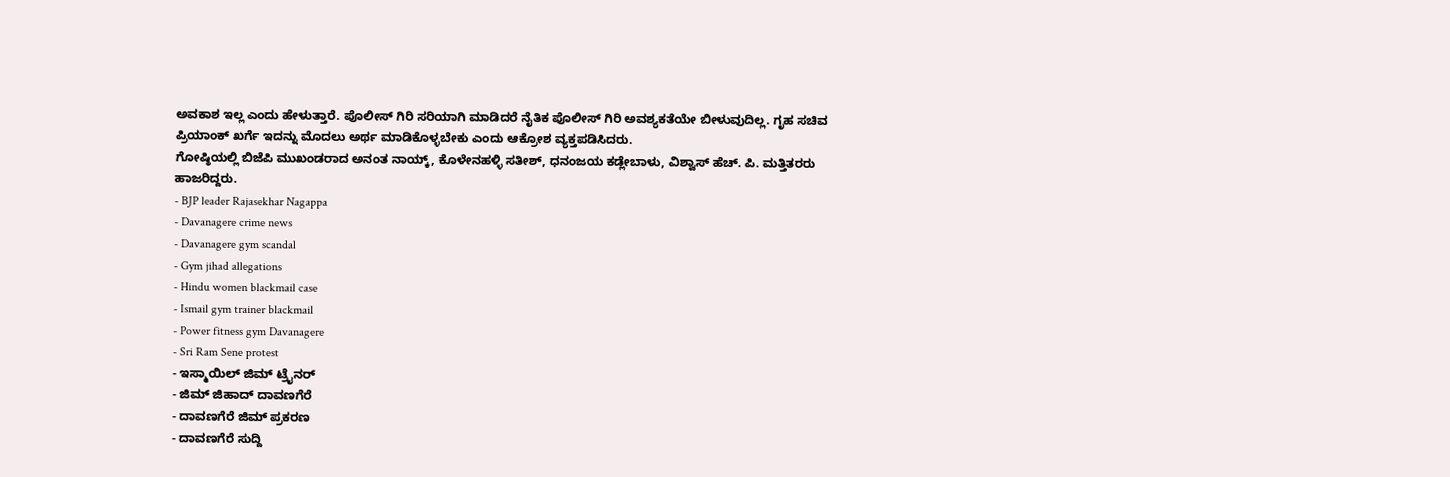ಅವಕಾಶ ಇಲ್ಲ ಎಂದು ಹೇಳುತ್ತಾರೆ. ಪೊಲೀಸ್ ಗಿರಿ ಸರಿಯಾಗಿ ಮಾಡಿದರೆ ನೈತಿಕ ಪೊಲೀಸ್ ಗಿರಿ ಅವಶ್ಯಕತೆಯೇ ಬೀಳುವುದಿಲ್ಲ. ಗೃಹ ಸಚಿವ ಪ್ರಿಯಾಂಕ್ ಖರ್ಗೆ ಇದನ್ನು ಮೊದಲು ಅರ್ಥ ಮಾಡಿಕೊಳ್ಳಬೇಕು ಎಂದು ಆಕ್ರೋಶ ವ್ಯಕ್ತಪಡಿಸಿದರು.
ಗೋಷ್ಠಿಯಲ್ಲಿ ಬಿಜೆಪಿ ಮುಖಂಡರಾದ ಅನಂತ ನಾಯ್ಕ್, ಕೊಳೇನಹಳ್ಳಿ ಸತೀಶ್, ಧನಂಜಯ ಕಡ್ಲೇಬಾಳು, ವಿಶ್ವಾಸ್ ಹೆಚ್. ಪಿ. ಮತ್ತಿತರರು ಹಾಜರಿದ್ದರು.
- BJP leader Rajasekhar Nagappa
- Davanagere crime news
- Davanagere gym scandal
- Gym jihad allegations
- Hindu women blackmail case
- Ismail gym trainer blackmail
- Power fitness gym Davanagere
- Sri Ram Sene protest
- ಇಸ್ಮಾಯಿಲ್ ಜಿಮ್ ಟ್ರೈನರ್
- ಜಿಮ್ ಜಿಹಾದ್ ದಾವಣಗೆರೆ
- ದಾವಣಗೆರೆ ಜಿಮ್ ಪ್ರಕರಣ
- ದಾವಣಗೆರೆ ಸುದ್ದಿ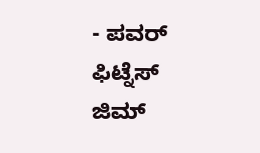- ಪವರ್ ಫಿಟ್ನೆಸ್ ಜಿಮ್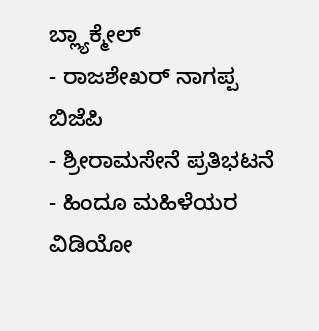ಬ್ಲ್ಯಾಕ್ಮೇಲ್
- ರಾಜಶೇಖರ್ ನಾಗಪ್ಪ ಬಿಜೆಪಿ
- ಶ್ರೀರಾಮಸೇನೆ ಪ್ರತಿಭಟನೆ
- ಹಿಂದೂ ಮಹಿಳೆಯರ ವಿಡಿಯೋ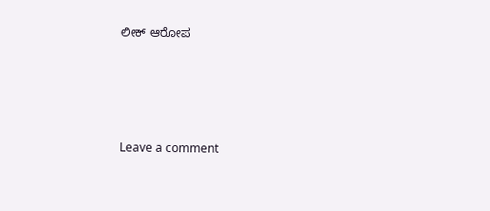ಲೀಕ್ ಆರೋಪ





Leave a comment